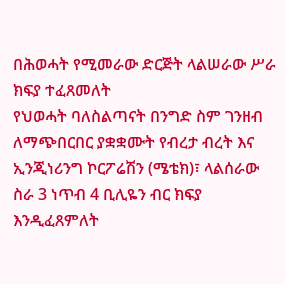በሕወሓት የሚመራው ድርጅት ላልሠራው ሥራ ክፍያ ተፈጸመለት
የህወሓት ባለስልጣናት በንግድ ስም ገንዘብ ለማጭበርበር ያቋቋሙት የብረታ ብረት እና ኢንጂነሪንግ ኮርፖሬሽን (ሜቴክ)፣ ላልሰራው ስራ 3 ነጥብ 4 ቢሊዬን ብር ክፍያ እንዲፈጸምለት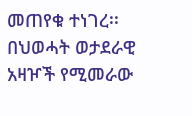መጠየቁ ተነገረ፡፡ በህወሓት ወታደራዊ አዛዦች የሚመራው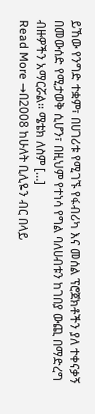ይኸው የንግድ ተቋም፣ በሀገሪቱ የሚገኙ የፋብሪካ እና መሰል ፕሮጀክቶችን ያለ ተቀናቃኝ በመውሰድ የሚታወቅ ሲሆን፣ በዚህም የተነሳ የግል ባለሀብቱን ከገበያ ውጪ በማድረግ ብዙዎችን አማርሯል፡፡ ሜቴክ ለስም […]
Read More →በ2008 ከሁለት ቢሊዬን ብር በላይ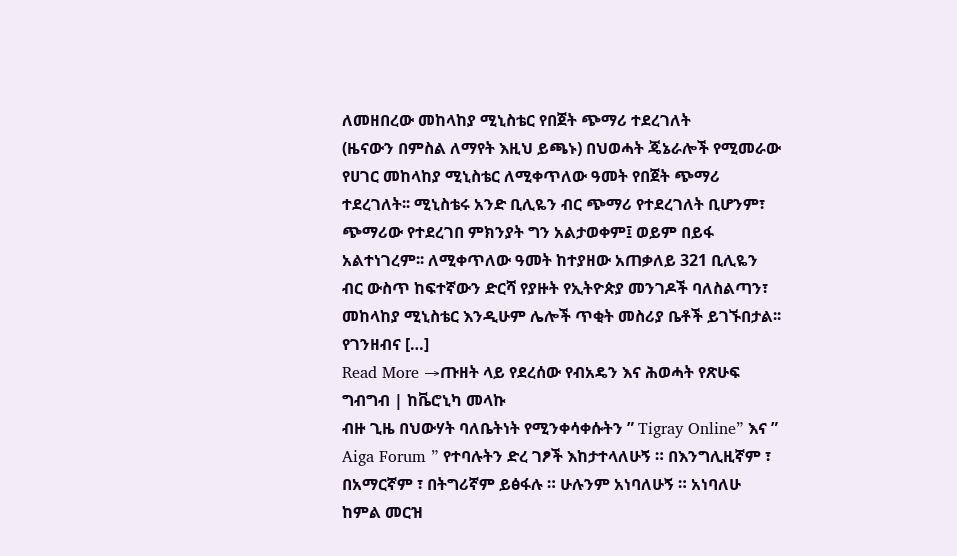ለመዘበረው መከላከያ ሚኒስቴር የበጀት ጭማሪ ተደረገለት
(ዜናውን በምስል ለማየት እዚህ ይጫኑ) በህወሓት ጄኔራሎች የሚመራው የሀገር መከላከያ ሚኒስቴር ለሚቀጥለው ዓመት የበጀት ጭማሪ ተደረገለት፡፡ ሚኒስቴሩ አንድ ቢሊዬን ብር ጭማሪ የተደረገለት ቢሆንም፣ ጭማሪው የተደረገበ ምክንያት ግን አልታወቀም፤ ወይም በይፋ አልተነገረም፡፡ ለሚቀጥለው ዓመት ከተያዘው አጠቃለይ 321 ቢሊዬን ብር ውስጥ ከፍተኛውን ድርሻ የያዙት የኢትዮጵያ መንገዶች ባለስልጣን፣ መከላከያ ሚኒስቴር እንዲሁም ሌሎች ጥቂት መስሪያ ቤቶች ይገኙበታል፡፡ የገንዘብና […]
Read More →ጡዘት ላይ የደረሰው የብአዴን እና ሕወሓት የጽሁፍ ግብግብ | ከቬሮኒካ መላኩ
ብዙ ጊዜ በህውሃት ባለቤትነት የሚንቀሳቀሱትን ” Tigray Online” እና ” Aiga Forum ” የተባሉትን ድረ ገፆች እከታተላለሁኝ ። በእንግሊዚኛም ፣ በአማርኛም ፣ በትግሪኛም ይፅፋሉ ። ሁሉንም አነባለሁኝ ። አነባለሁ ከምል መርዝ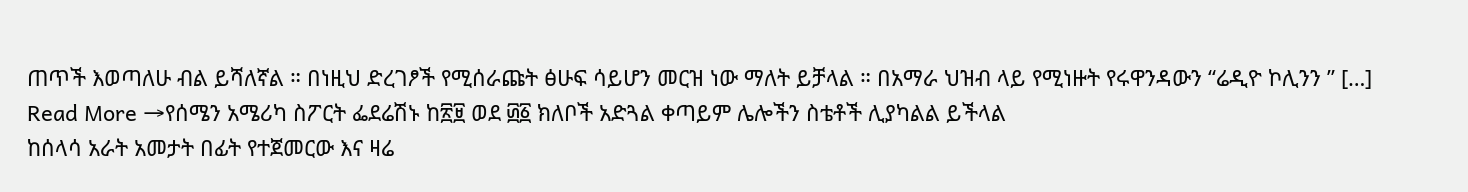ጠጥች እወጣለሁ ብል ይሻለኛል ። በነዚህ ድረገፆች የሚሰራጩት ፅሁፍ ሳይሆን መርዝ ነው ማለት ይቻላል ። በአማራ ህዝብ ላይ የሚነዙት የሩዋንዳውን “ሬዲዮ ኮሊንን ” […]
Read More →የሰሜን አሜሪካ ስፖርት ፌደሬሽኑ ከ፳፱ ወደ ፴፩ ክለቦች አድጓል ቀጣይም ሌሎችን ስቴቶች ሊያካልል ይችላል
ከሰላሳ አራት አመታት በፊት የተጀመርው እና ዛሬ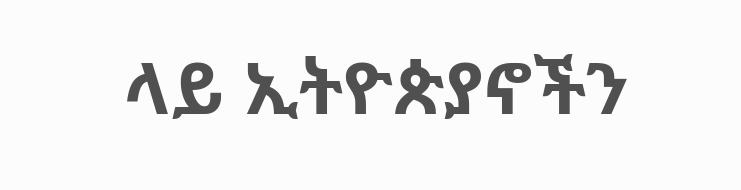ላይ ኢትዮጵያኖችን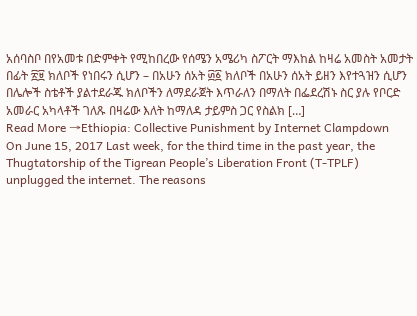አሰባስቦ በየአመቱ በድምቀት የሚከበረው የሰሜን አሜሪካ ስፖርት ማእከል ከዛሬ አመስት አመታት በፊት ፳፱ ክለቦች የነበሩን ሲሆን – በአሁን ሰአት ፴፩ ክለቦች በአሁን ሰአት ይዘን እየተጓዝን ሲሆን በሌሎች ስቴቶች ያልተደራጁ ክለቦችን ለማደራጀት እጥራለን በማለት በፌደረሽኑ ስር ያሉ የቦርድ አመራር አካላቶች ገለጹ በዛሬው እለት ከማለዳ ታይምስ ጋር የስልክ […]
Read More →Ethiopia: Collective Punishment by Internet Clampdown
On June 15, 2017 Last week, for the third time in the past year, the Thugtatorship of the Tigrean People’s Liberation Front (T-TPLF) unplugged the internet. The reasons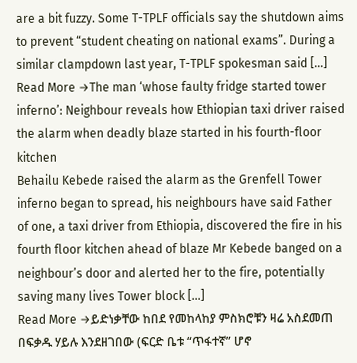are a bit fuzzy. Some T-TPLF officials say the shutdown aims to prevent “student cheating on national exams”. During a similar clampdown last year, T-TPLF spokesman said […]
Read More →The man ‘whose faulty fridge started tower inferno’: Neighbour reveals how Ethiopian taxi driver raised the alarm when deadly blaze started in his fourth-floor kitchen
Behailu Kebede raised the alarm as the Grenfell Tower inferno began to spread, his neighbours have said Father of one, a taxi driver from Ethiopia, discovered the fire in his fourth floor kitchen ahead of blaze Mr Kebede banged on a neighbour’s door and alerted her to the fire, potentially saving many lives Tower block […]
Read More →ይድነቃቸው ከበደ የመከላከያ ምስክሮቹን ዛሬ አስደመጠ
በፍቃዱ ሃይሉ እንደዘገበው (ፍርድ ቤቱ “ጥፋተኛ” ሆኖ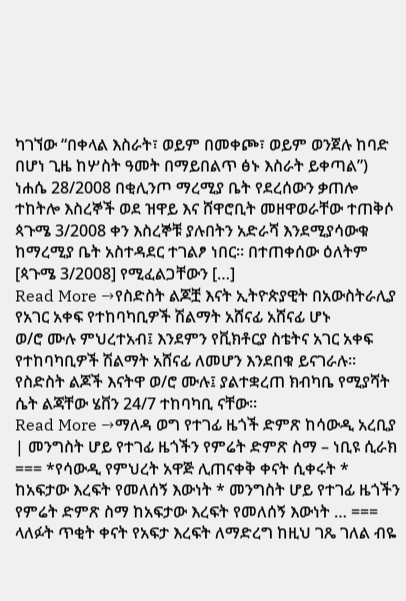ካገኘው “በቀላል እስራት፣ ወይም በመቀጮ፣ ወይም ወንጀሉ ከባድ በሆነ ጊዜ ከሦስት ዓመት በማይበልጥ ፅኑ እስራት ይቀጣል”) ነሐሴ 28/2008 በቂሊንጦ ማረሚያ ቤት የደረሰውን ቃጠሎ ተከትሎ እስረኞች ወደ ዝዋይ እና ሸዋሮቢት መዘዋወራቸው ተጠቅሶ ጳጉሜ 3/2008 ቀን እስረኞቹ ያሉበትን አድራሻ እንደሚያሳውቁ ከማረሚያ ቤት አስተዳደር ተገልፆ ነበር። በተጠቀሰው ዕለትም [ጳጉሜ 3/2008] የሚፈልጋቸውን […]
Read More →የስድስት ልጆቿ እናት ኢትዮጵያዊት በአውስትራሊያ የአገር አቀፍ የተከባካቢዎች ሽልማት አሸናፊ አሸናፊ ሆኑ
ወ/ሮ ሙሉ ምህረተአብ፤ እንደምን የቪክቶርያ ስቴትና አገር አቀፍ የተከባካቢዎች ሽልማት አሸናፊ ለመሆን እንደበቁ ይናገራሉ። የስድስት ልጆች እናትዋ ወ/ሮ ሙሉ፤ ያልተቋረጠ ክብካቤ የሚያሻት ሴት ልጃቸው ሄቨን 24/7 ተከባካቢ ናቸው።
Read More →ማለዳ ወግ የተገፊ ዜጎች ድምጽ ከሳውዲ አረቢያ | መንግስት ሆይ የተገፊ ዜጎችን የምሬት ድምጽ ስማ – ነቢዩ ሲራክ
=== *የሳውዲ የምህረት አዋጅ ሊጠናቀቅ ቀናት ሲቀሩት * ከአፍታው እረፍት የመለሰኝ እውነት * መንግስት ሆይ የተገፊ ዜጎችን የምሬት ድምጽ ስማ ከአፍታው እረፍት የመለሰኝ እውነት … === ላለፉት ጥቂት ቀናት የአፍታ እረፍት ለማድረግ ከዚህ ገጼ ገለል ብዬ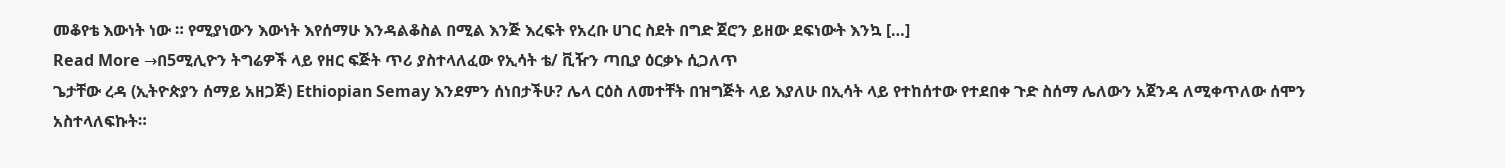መቆየቴ እውነት ነው ። የሚያነውን እውነት እየሰማሁ እንዳልቆስል በሚል እንጅ እረፍት የአረቡ ሀገር ስደት በግድ ጀሮን ይዘው ደፍነውት እንኳ […]
Read More →በ5ሚሊዮን ትግሬዎች ላይ የዘር ፍጅት ጥሪ ያስተላለፈው የኢሳት ቴ/ ቪዥን ጣቢያ ዕርቃኑ ሲጋለጥ
ጌታቸው ረዳ (ኢትዮጵያን ሰማይ አዘጋጅ) Ethiopian Semay እንደምን ሰነበታችሁ? ሌላ ርዕስ ለመተቸት በዝግጅት ላይ እያለሁ በኢሳት ላይ የተከሰተው የተደበቀ ጉድ ስሰማ ሌለውን አጀንዳ ለሚቀጥለው ሰሞን አስተላለፍኩት።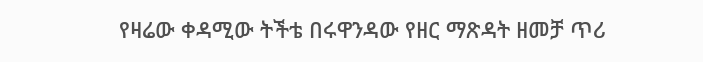የዛሬው ቀዳሚው ትችቴ በሩዋንዳው የዘር ማጽዳት ዘመቻ ጥሪ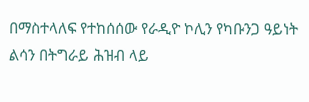በማስተላለፍ የተከሰሰው የራዲዮ ኮሊን የካቡንጋ ዓይነት ልሳን በትግራይ ሕዝብ ላይ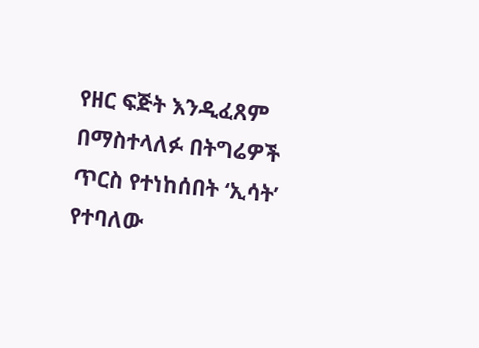የዘር ፍጅት እንዲፈጸም በማስተላለፉ በትግሬዎች ጥርስ የተነከሰበት ‘ኢሳት’ የተባለው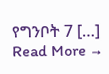የግንቦት 7 […]
Read More →